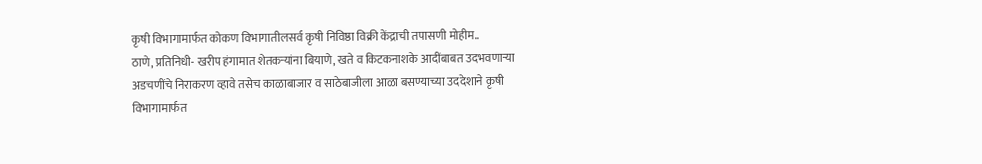कृषी विभागामार्फत कोकण विभागातीलसर्व कृषी निविष्ठा विक्री केंद्राची तपासणी मोहीम..
ठाणे, प्रतिनिधी- खरीप हंगामात शेतकऱ्यांना बियाणे, खते व किटकनाशके आदींबाबत उदभवणाऱ्या अडचणींचे निराकरण व्हावे तसेच काळाबाजार व साठेबाजीला आळा बसण्याच्या उददेशाने कृषी विभागामार्फत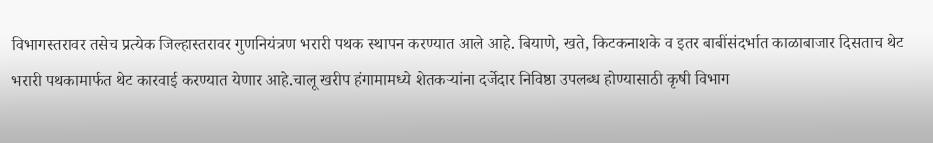विभागस्तरावर तसेच प्रत्येक जिल्हास्तरावर गुणनियंत्रण भरारी पथक स्थापन करण्यात आले आहे. बियाणे, खते, किटकनाशके व इतर बाबींसंदर्भात काळाबाजार दिसताच थेट भरारी पथकामार्फत थेट कारवाई करण्यात येणार आहे.चालू खरीप हंगामामध्ये शेतकऱ्यांना दर्जेदार निविष्ठा उपलब्ध होण्यासाठी कृषी विभाग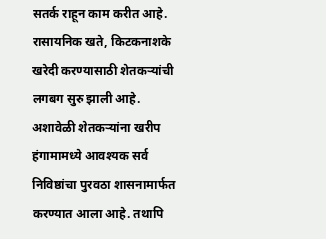सतर्क राहून काम करीत आहे. रासायनिक खते, किटकनाशके खरेदी करण्यासाठी शेतकऱ्यांची लगबग सुरु झाली आहे. अशावेळी शेतकऱ्यांना खरीप हंगामामध्ये आवश्यक सर्व निविष्ठांचा पुरवठा शासनामार्फत करण्यात आला आहे. तथापि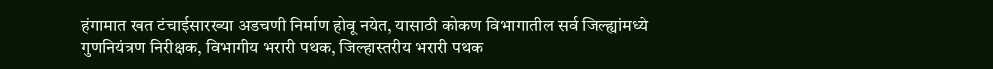हंगामात खत टंचाईसारख्या अडचणी निर्माण होवू नयेत, यासाठी कोकण विभागातील सर्व जिल्ह्यांमध्ये गुणनियंत्रण निरीक्षक, विभागीय भरारी पथक, जिल्हास्तरीय भरारी पथक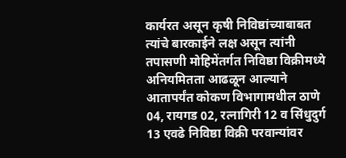कार्यरत असून कृषी निविष्ठांच्याबाबत त्यांचे बारकाईने लक्ष असून त्यांनी तपासणी मोहिमेंतर्गत निविष्ठा विक्रीमध्ये अनियमितता आढळून आल्याने आतापर्यंत कोकण विभागामधील ठाणे 04, रायगड 02, रत्नागिरी 12 व सिंधुदुर्ग 13 एवढे निविष्ठा विक्री परवान्यांवर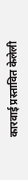कारवाई प्रस्तावित केलेली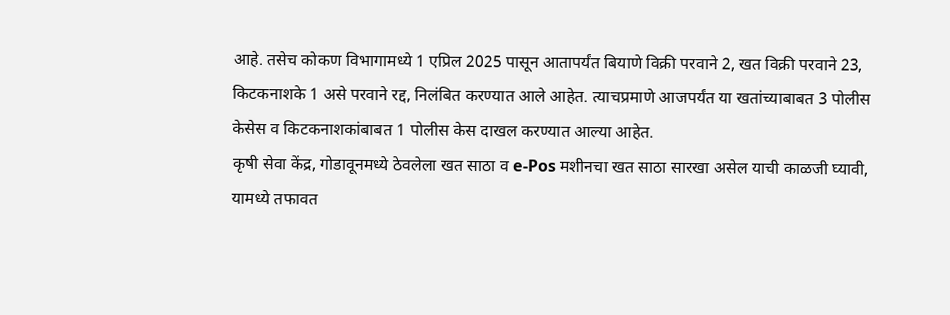आहे. तसेच कोकण विभागामध्ये 1 एप्रिल 2025 पासून आतापर्यंत बियाणे विक्री परवाने 2, खत विक्री परवाने 23, किटकनाशके 1 असे परवाने रद्द, निलंबित करण्यात आले आहेत. त्याचप्रमाणे आजपर्यंत या खतांच्याबाबत 3 पोलीस केसेस व किटकनाशकांबाबत 1 पोलीस केस दाखल करण्यात आल्या आहेत.
कृषी सेवा केंद्र, गोडावूनमध्ये ठेवलेला खत साठा व e-Pos मशीनचा खत साठा सारखा असेल याची काळजी घ्यावी, यामध्ये तफावत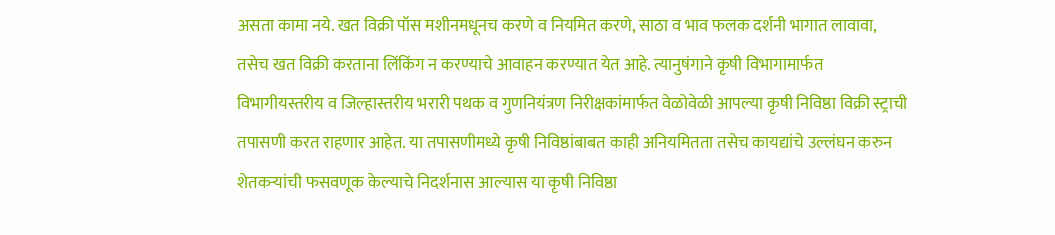असता कामा नये. खत विक्री पॉस मशीनमधूनच करणे व नियमित करणे, साठा व भाव फलक दर्शनी भागात लावावा, तसेच खत विक्री करताना लिंकिंग न करण्याचे आवाहन करण्यात येत आहे. त्यानुषंगाने कृषी विभागामार्फत विभागीयस्तरीय व जिल्हास्तरीय भरारी पथक व गुणनियंत्रण निरीक्षकांमार्फत वेळोवेळी आपल्या कृषी निविष्ठा विक्री स्ट्राची तपासणी करत राहणार आहेत. या तपासणीमध्ये कृषी निविष्ठांबाबत काही अनियमितता तसेच कायद्यांचे उल्लंघन करुन शेतकऱ्यांची फसवणूक केल्याचे निदर्शनास आल्यास या कृषी निविष्ठा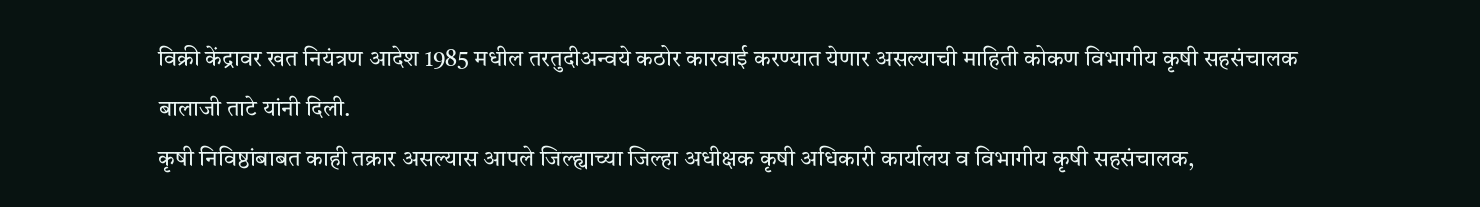विक्री केंद्रावर खत नियंत्रण आदेश 1985 मधील तरतुदीअन्वये कठोर कारवाई करण्यात येणार असल्याची माहिती कोकण विभागीय कृषी सहसंचालक बालाजी ताटे यांनी दिली.
कृषी निविष्ठांबाबत काही तक्रार असल्यास आपले जिल्ह्याच्या जिल्हा अधीक्षक कृषी अधिकारी कार्यालय व विभागीय कृषी सहसंचालक,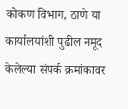कोकण विभाग, ठाणे या कार्यालयांशी पुढील नमूद केलेल्या संपर्क क्रमांकावर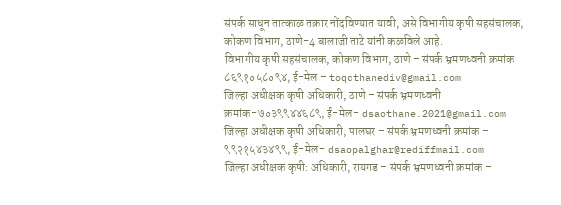संपर्क साधून तात्काळ तक्रार नोंदविण्यात यावी, असे विभागीय कृषी सहसंचालक, कोकण विभाग, ठाणे-4 बालाजी ताटे यांनी कळविले आहे.
विभागीय कृषी सहसंचालक, कोकण विभाग, ठाणे – संपर्क भ्रमणध्वनी क्रमांक ८६९१०५८०९४, ई-मेल – toqcthanediv@gmail.com
जिल्हा अधीक्षक कृषी अधिकारी, ठाणे – संपर्क भ्रमणध्वनी क्रमांक-७०३९९४४६८९, ई-मेल- dsaothane.2021@gmail.com
जिल्हा अधीक्षक कृषी अधिकारी, पालघर – संपर्क भ्रमणध्वनी क्रमांक – ९९२१५४३४९९, ई-मेल- dsaopalghar@rediffmail.com
जिल्हा अधीक्षक कृषी: अधिकारी, रायगड – संपर्क भ्रमणध्वनी क्रमांक –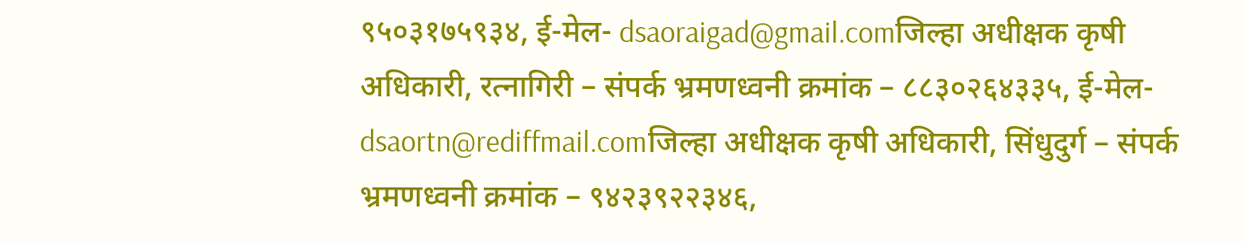९५०३१७५९३४, ई-मेल- dsaoraigad@gmail.comजिल्हा अधीक्षक कृषी अधिकारी, रत्नागिरी – संपर्क भ्रमणध्वनी क्रमांक – ८८३०२६४३३५, ई-मेल- dsaortn@rediffmail.comजिल्हा अधीक्षक कृषी अधिकारी, सिंधुदुर्ग – संपर्क भ्रमणध्वनी क्रमांक – ९४२३९२२३४६,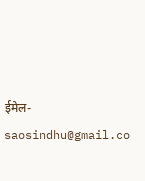ईमेल- saosindhu@gmail.co